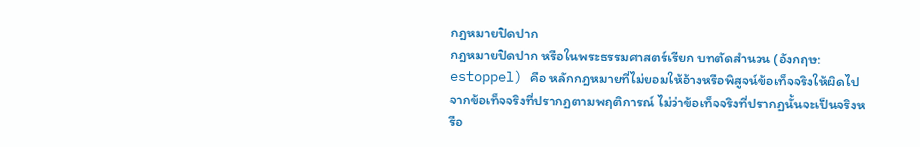กฎหมายปิดปาก
กฎหมายปิดปาก หรือในพระธรรมศาสตร์เรียก บทตัดสำนวน (อังกฤษ: estoppel) คือ หลักกฎหมายที่ไม่ยอมให้อ้างหรือพิสูจน์ข้อเท็จจริงให้ผิดไปจากข้อเท็จจริงที่ปรากฏตามพฤติการณ์ ไม่ว่าข้อเท็จจริงที่ปรากฏนั้นจะเป็นจริงหรือ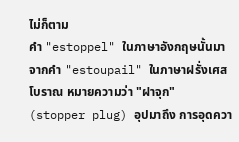ไม่ก็ตาม
คำ "estoppel" ในภาษาอังกฤษนั้นมาจากคำ "estoupail" ในภาษาฝรั่งเศสโบราณ หมายความว่า "ฝาจุก" (stopper plug) อุปมาถึง การอุดควา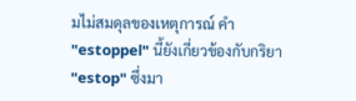มไม่สมดุลของเหตุการณ์ คำ "estoppel" นี้ยังเกี่ยวข้องกับกริยา "estop" ซึ่งมา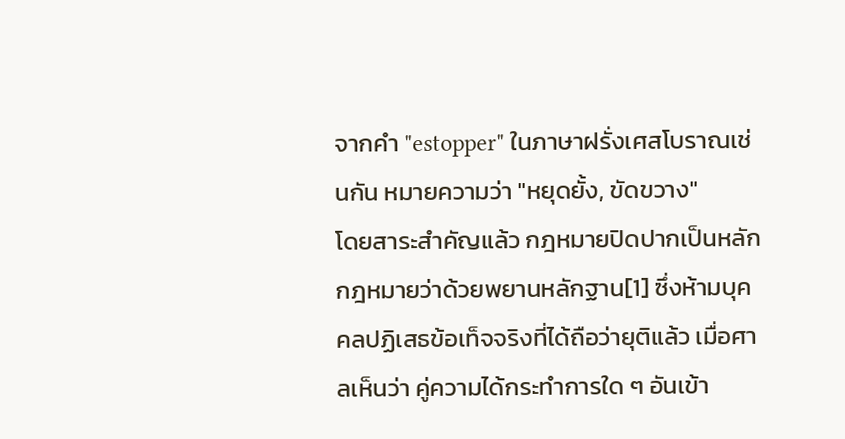จากคำ "estopper" ในภาษาฝรั่งเศสโบราณเช่นกัน หมายความว่า "หยุดยั้ง, ขัดขวาง"
โดยสาระสำคัญแล้ว กฎหมายปิดปากเป็นหลักกฎหมายว่าด้วยพยานหลักฐาน[1] ซึ่งห้ามบุคคลปฏิเสธข้อเท็จจริงที่ได้ถือว่ายุติแล้ว เมื่อศาลเห็นว่า คู่ความได้กระทำการใด ๆ อันเข้า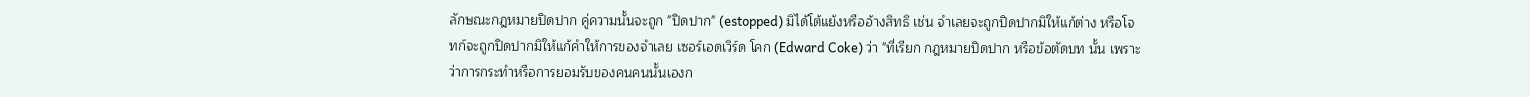ลักษณะกฎหมายปิดปาก คู่ความนั้นจะถูก "ปิดปาก" (estopped) มิได้โต้แย้งหรืออ้างสิทธิ เช่น จำเลยจะถูกปิดปากมิให้แก้ต่าง หรือโจทก์จะถูกปิดปากมิให้แก้คำให้การของจำเลย เซอร์เอดเวิร์ด โคก (Edward Coke) ว่า "ที่เรียก กฎหมายปิดปาก หรือข้อตัดบท นั้น เพราะว่าการกระทำหรือการยอมรับของคนคนนั้นเองก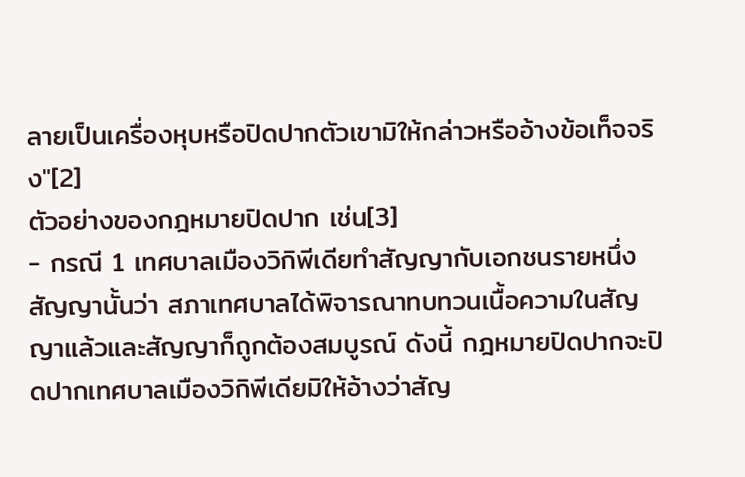ลายเป็นเครื่องหุบหรือปิดปากตัวเขามิให้กล่าวหรืออ้างข้อเท็จจริง"[2]
ตัวอย่างของกฎหมายปิดปาก เช่น[3]
- กรณี 1 เทศบาลเมืองวิกิพีเดียทำสัญญากับเอกชนรายหนึ่ง สัญญานั้นว่า สภาเทศบาลได้พิจารณาทบทวนเนื้อความในสัญญาแล้วและสัญญาก็ถูกต้องสมบูรณ์ ดังนี้ กฎหมายปิดปากจะปิดปากเทศบาลเมืองวิกิพีเดียมิให้อ้างว่าสัญ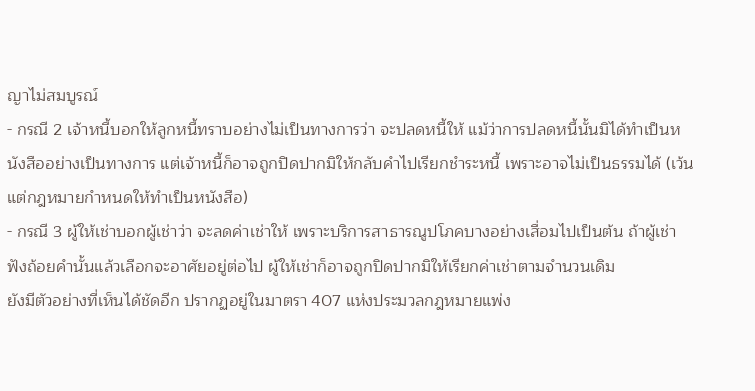ญาไม่สมบูรณ์
- กรณี 2 เจ้าหนี้บอกให้ลูกหนี้ทราบอย่างไม่เป็นทางการว่า จะปลดหนี้ให้ แม้ว่าการปลดหนี้นั้นมิได้ทำเป็นหนังสืออย่างเป็นทางการ แต่เจ้าหนี้ก็อาจถูกปิดปากมิให้กลับคำไปเรียกชำระหนี้ เพราะอาจไม่เป็นธรรมได้ (เว้นแต่กฎหมายกำหนดให้ทำเป็นหนังสือ)
- กรณี 3 ผู้ให้เช่าบอกผู้เช่าว่า จะลดค่าเช่าให้ เพราะบริการสาธารณูปโภคบางอย่างเสื่อมไปเป็นต้น ถ้าผู้เช่าฟังถ้อยคำนั้นแล้วเลือกจะอาศัยอยู่ต่อไป ผู้ให้เช่าก็อาจถูกปิดปากมิให้เรียกค่าเช่าตามจำนวนเดิม
ยังมีตัวอย่างที่เห็นได้ชัดอีก ปรากฏอยู่ในมาตรา 407 แห่งประมวลกฎหมายแพ่ง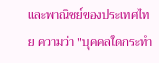และพาณิชย์ของประเทศไทย ความว่า "บุคคลใดกระทำ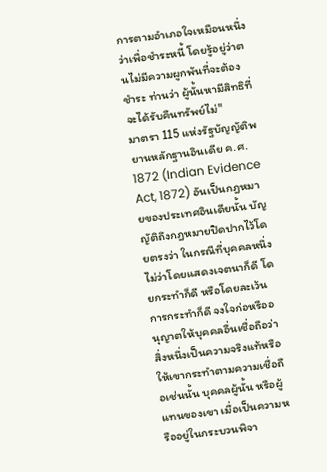การตามอำเภอใจเหมือนหนึ่งว่าเพื่อชำระหนี้ โดยรู้อยู่ว่าตนไม่มีความผูกพันที่จะต้องชำระ ท่านว่า ผู้นั้นหามีสิทธิที่จะได้รับคืนทรัพย์ไม่"
มาตรา 115 แห่งรัฐบัญญัติพยานหลักฐานอินเดีย ค.ศ. 1872 (Indian Evidence Act, 1872) อันเป็นกฎหมายของประเทศอินเดียนั้น บัญญัติถึงกฎหมายปิดปากไว้โดยตรงว่า ในกรณีที่บุคคลหนึ่ง ไม่ว่าโดยแสดงเจตนาก็ดี โดยกระทำก็ดี หรือโดยละเว้นการกระทำก็ดี จงใจก่อหรืออนุญาตให้บุคคลอื่นเชื่อถือว่าสิ่งหนึ่งเป็นความจริงแท้หรือให้เขากระทำตามความเชื่อถือเช่นนั้น บุคคลผู้นั้น หรือผู้แทนของเขา เมื่อเป็นความหรืออยู่ในกระบวนพิจา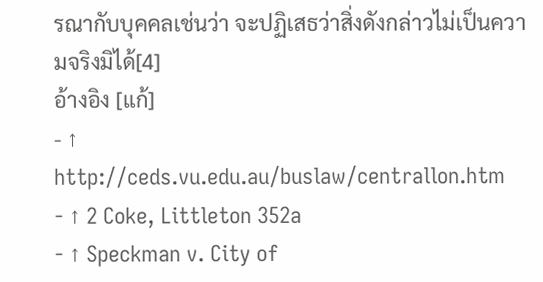รณากับบุคคลเช่นว่า จะปฏิเสธว่าสิ่งดังกล่าวไม่เป็นความจริงมิได้[4]
อ้างอิง [แก้]
- ↑ http://ceds.vu.edu.au/buslaw/centrallon.htm
- ↑ 2 Coke, Littleton 352a
- ↑ Speckman v. City of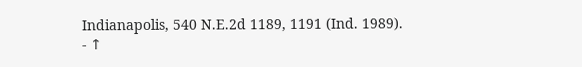Indianapolis, 540 N.E.2d 1189, 1191 (Ind. 1989).
- ↑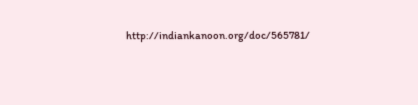http://indiankanoon.org/doc/565781/